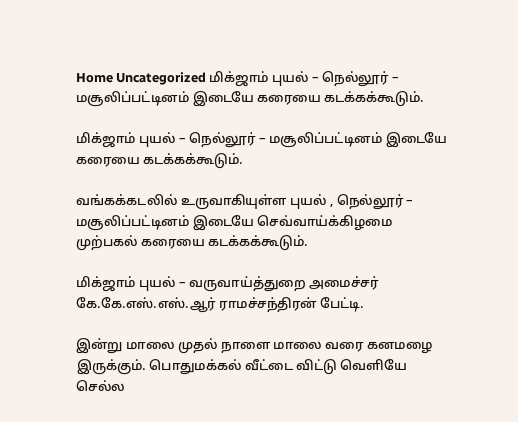Home Uncategorized மிக்ஜாம் புயல் – நெல்லூர் – மசூலிப்பட்டினம் இடையே கரையை கடக்கக்கூடும்.

மிக்ஜாம் புயல் – நெல்லூர் – மசூலிப்பட்டினம் இடையே கரையை கடக்கக்கூடும்.

வங்கக்கடலில் உருவாகியுள்ள புயல் , நெல்லூர் – மசூலிப்பட்டினம் இடையே செவ்வாய்க்கிழமை முற்பகல் கரையை கடக்கக்கூடும்.

மிக்ஜாம் புயல் – வருவாய்த்துறை அமைச்சர் கே.கே.எஸ்.எஸ்.ஆர் ராமச்சந்திரன் பேட்டி.

இன்று மாலை முதல் நாளை மாலை வரை கனமழை இருக்கும். பொதுமக்கல் வீட்டை விட்டு வெளியே செல்ல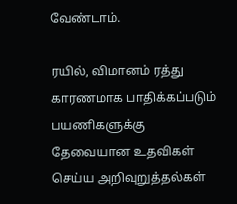வேண்டாம்.

ரயில், விமானம் ரத்து காரணமாக பாதிக்கப்படும் பயணிகளுக்கு தேவையான உதவிகள் செய்ய அறிவுறுத்தல்கள்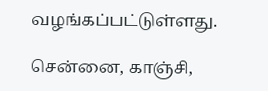வழங்கப்பட்டுள்ளது.

சென்னை, காஞ்சி,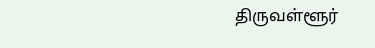திருவள்ளூர்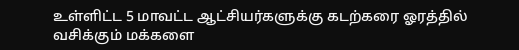உள்ளிட்ட 5 மாவட்ட ஆட்சியர்களுக்கு கடற்கரை ஓரத்தில் வசிக்கும் மக்களை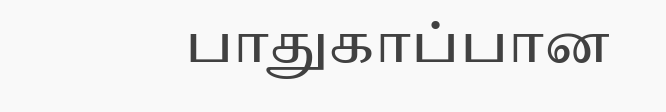பாதுகாப்பான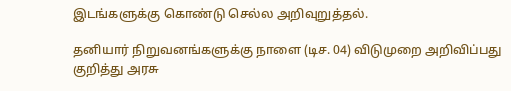இடங்களுக்கு கொண்டு செல்ல அறிவுறுத்தல்.

தனியார் நிறுவனங்களுக்கு நாளை (டிச. 04) விடுமுறை அறிவிப்பது குறித்து அரசு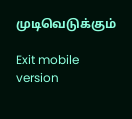முடிவெடுக்கும்

Exit mobile version